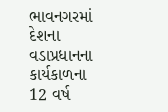ભાવનગરમાં દેશના વડાપ્રધાનના કાર્યકાળના 12 વર્ષ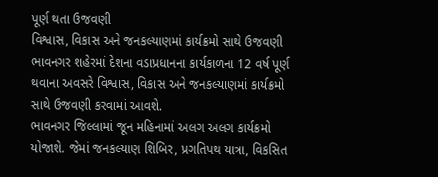પૂર્ણ થતા ઉજવણી
વિશ્વાસ, વિકાસ અને જનકલ્યાણમાં કાર્યક્રમો સાથે ઉજવણી
ભાવનગર શહેરમાં દેશના વડાપ્રધાનના કાર્યકાળના 12 વર્ષ પૂર્ણ થવાના અવસરે વિશ્વાસ, વિકાસ અને જનકલ્યાણમાં કાર્યક્રમો સાથે ઉજવણી કરવામાં આવશે.
ભાવનગર જિલ્લામાં જૂન મહિનામાં અલગ અલગ કાર્યક્રમો યોજાશે. જેમાં જનકલ્યાણ શિબિર, પ્રગતિપથ યાત્રા, વિકસિત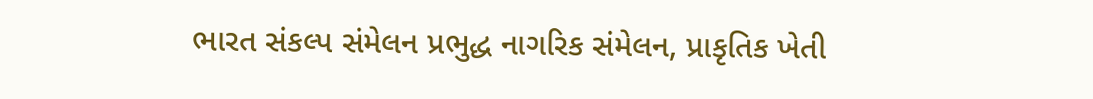ભારત સંકલ્પ સંમેલન પ્રભુદ્ધ નાગરિક સંમેલન, પ્રાકૃતિક ખેતી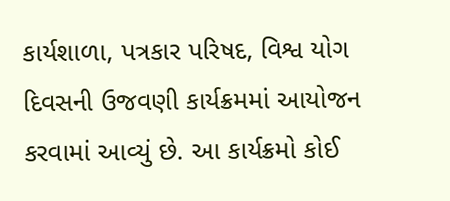કાર્યશાળા, પત્રકાર પરિષદ, વિશ્વ યોગ દિવસની ઉજવણી કાર્યક્રમમાં આયોજન કરવામાં આવ્યું છે. આ કાર્યક્રમો કોઈ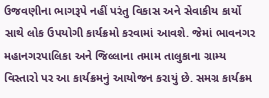ઉજવણીના ભાગરૂપે નહીં પરંતુ વિકાસ અને સેવાકીય કાર્યો સાથે લોક ઉપયોગી કાર્યક્રમો કરવામાં આવશે. જેમાં ભાવનગર મહાનગરપાલિકા અને જિલ્લાના તમામ તાલુકાના ગ્રામ્ય વિસ્તારો પર આ કાર્યક્રમનું આયોજન કરાયું છે. સમગ્ર કાર્યક્રમ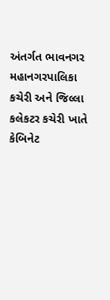અંતર્ગત ભાવનગર મહાનગરપાલિકા કચેરી અને જિલ્લા કલેકટર કચેરી ખાતે કેબિનેટ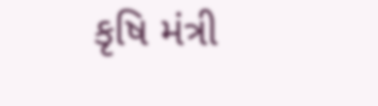કૃષિ મંત્રી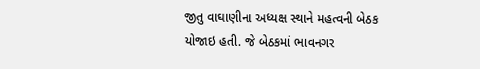જીતુ વાઘાણીના અધ્યક્ષ સ્થાને મહત્વની બેઠક યોજાઇ હતી. જે બેઠકમાં ભાવનગર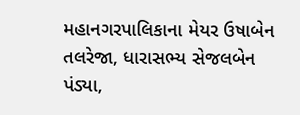મહાનગરપાલિકાના મેયર ઉષાબેન તલરેજા, ધારાસભ્ય સેજલબેન પંડ્યા,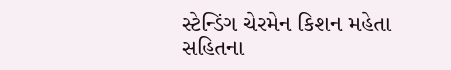સ્ટેન્ડિંગ ચેરમેન કિશન મહેતા સહિતના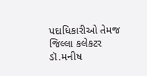પદાધિકારીઓ તેમજ જિલ્લા કલેકટર ડૉ.મનીષ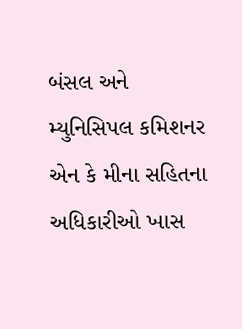બંસલ અને મ્યુનિસિપલ કમિશનર એન કે મીના સહિતના અધિકારીઓ ખાસ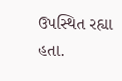ઉપસ્થિત રહ્યા હતા.